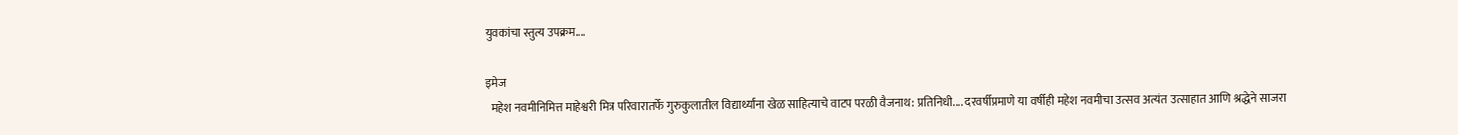युवकांचा स्तुत्य उपक्रम....

इमेज
  महेश नवमीनिमित्त माहेश्वरी मित्र परिवारातर्फे गुरुकुलातील विद्यार्थ्यांना खेळ साहित्याचे वाटप परळी वैजनाथ: प्रतिनिधी.... दरवर्षीप्रमाणे या वर्षीही महेश नवमीचा उत्सव अत्यंत उत्साहात आणि श्रद्धेने साजरा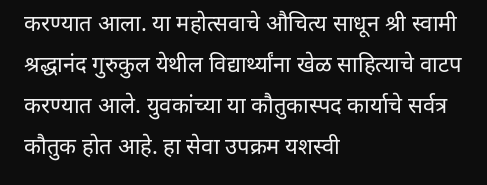करण्यात आला. या महोत्सवाचे औचित्य साधून श्री स्वामी श्रद्धानंद गुरुकुल येथील विद्यार्थ्यांना खेळ साहित्याचे वाटप करण्यात आले. युवकांच्या या कौतुकास्पद कार्याचे सर्वत्र कौतुक होत आहे. हा सेवा उपक्रम यशस्वी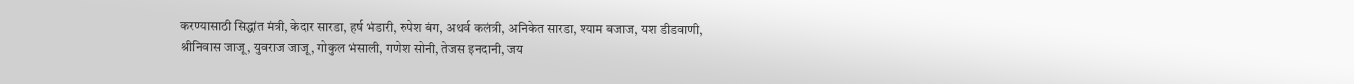करण्यासाठी सिद्धांत मंत्री, केदार सारडा, हर्ष भंडारी, रुपेश बंग, अथर्व कलंत्री, अनिकेत सारडा, श्याम बजाज, यश डीडवाणी, श्रीनिवास जाजू, युवराज जाजू, गोकुल भंसाली, गणेश सोनी, तेजस इनदानी, जय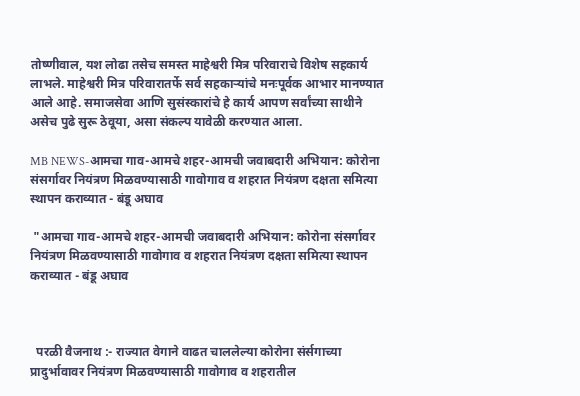तोष्णीवाल, यश लोढा तसेच समस्त माहेश्वरी मित्र परिवाराचे विशेष सहकार्य लाभले. माहेश्वरी मित्र परिवारातर्फे सर्व सहकाऱ्यांचे मनःपूर्वक आभार मानण्यात आले आहे. समाजसेवा आणि सुसंस्कारांचे हे कार्य आपण सर्वांच्या साथीने असेच पुढे सुरू ठेवूया, असा संकल्प यावेळी करण्यात आला.

MB NEWS-आमचा गाव-आमचे शहर-आमची जवाबदारी अभियान: कोरोना संसर्गावर नियंत्रण मिळवण्यासाठी गावोगाव व शहरात नियंत्रण दक्षता समित्या स्थापन कराव्यात - बंडू अघाव

 "आमचा गाव-आमचे शहर-आमची जवाबदारी अभियान: कोरोना संसर्गावर नियंत्रण मिळवण्यासाठी गावोगाव व शहरात नियंत्रण दक्षता समित्या स्थापन कराव्यात - बंडू अघाव



  परळी वैजनाथ :- राज्यात वेगाने वाढत चाललेल्या कोरोना संर्सगाच्या प्रादुर्भावावर नियंत्रण मिळवण्यासाठी गावोगाव व शहरातील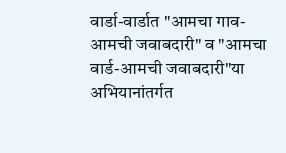वार्डा-वार्डात "आमचा गाव-आमची जवाबदारी" व "आमचा वार्ड-आमची जवाबदारी"या अभियानांतर्गत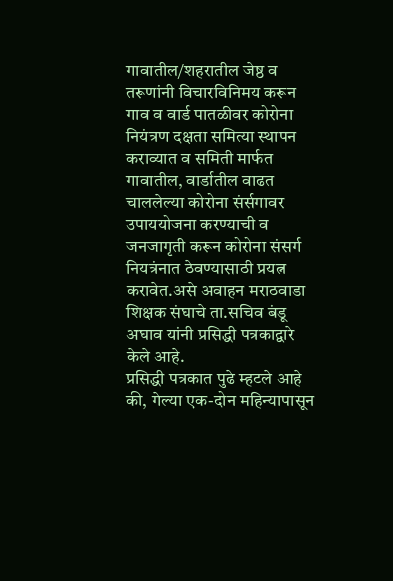गावातील/शहरातील जेष्ठ व तरूणांनी विचारविनिमय करून गाव व वार्ड पातळीवर कोरोना नियंत्रण दक्षता समित्या स्थापन कराव्यात व समिती मार्फत गावातील, वार्डातील वाढत चाललेल्या कोरोना संर्सगावर उपाययोजना करण्याची व जनजागृती करून कोरोना संसर्ग नियत्रंनात ठेवण्यासाठी प्रयत्न करावेत.असे अवाहन मराठवाडा शिक्षक संघाचे ता.सचिव बंडू अघाव यांनी प्रसिद्धी पत्रकाद्वारे केले आहे.                                   प्रसिद्धी पत्रकात पुढे म्हटले आहे की, गेल्या एक-दोन महिन्यापासून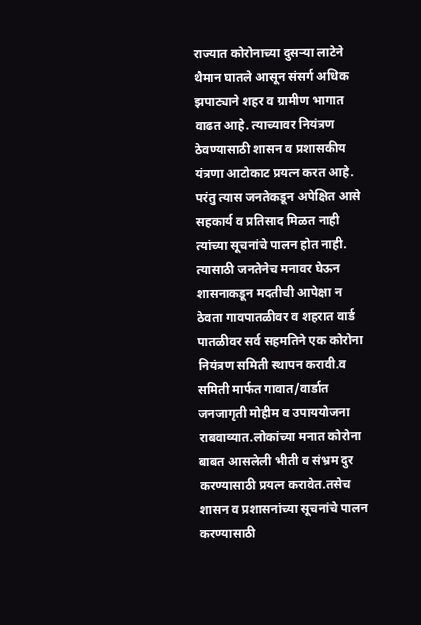राज्यात कोरोनाच्या दुसऱ्या लाटेने थैमान घातले आसून संसर्ग अधिक झपाट्याने शहर व ग्रामीण भागात वाढत आहे. त्याच्यावर नियंत्रण ठेवण्यासाठी शासन व प्रशासकीय यंत्रणा आटोकाट प्रयत्न करत आहे. परंतु त्यास जनतेकडून अपेक्षित आसे सहकार्य व प्रतिसाद मिळत नाही त्यांच्या सूचनांचे पालन होत नाही. त्यासाठी जनतेनेच मनावर घेऊन शासनाकडून मदतीची आपेक्षा न ठेवता गावपातळीवर व शहरात वार्ड पातळीवर सर्व सहमतिने एक कोरोना नियंत्रण समिती स्थापन करावी.व समिती मार्फत गावात/वार्डात जनजागृती मोहीम व उपाययोजना राबवाव्यात.लोकांच्या मनात कोरोना बाबत आसलेली भीती व संभ्रम दुर करण्यासाठी प्रयत्न करावेत.तसेच शासन व प्रशासनांच्या सूचनांचे पालन करण्यासाठी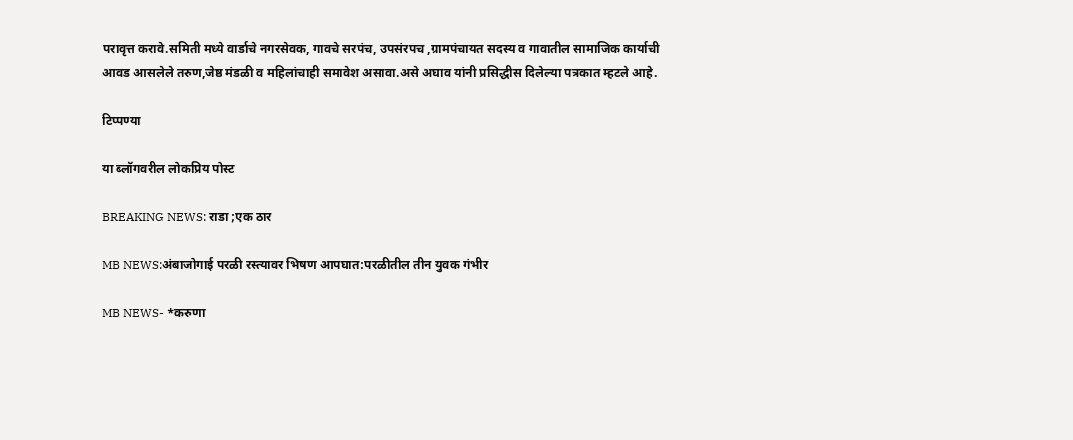परावृत्त करावे.समिती मध्ये वार्डाचे नगरसेवक, गावचे सरपंच, उपसंरपच ,ग्रामपंचायत सदस्य व गावातील सामाजिक कार्याची आवड आसलेले तरुण,जेष्ठ मंडळी व महिलांचाही समावेश असावा.असे अघाव यांनी प्रसिद्धीस दिलेल्या पत्रकात म्हटले आहे.

टिप्पण्या

या ब्लॉगवरील लोकप्रिय पोस्ट

BREAKING NEWS: राडा ;एक ठार

MB NEWS:अंबाजोगाई परळी रस्त्यावर भिषण आपघात:परळीतील तीन युवक गंभीर

MB NEWS- *करुणा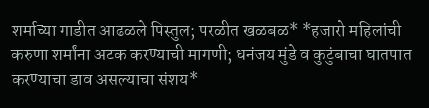शर्माच्या गाडीत आढळले पिस्तुल; परळीत खळबळ* *हजारो महिलांची करुणा शर्मांना अटक करण्याची मागणी; धनंजय मुंडे व कुटुंबाचा घातपात करण्याचा डाव असल्याचा संशय*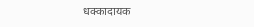धक्कादायक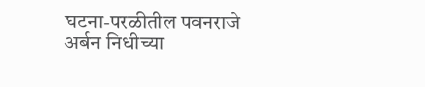घटना-परळीतील पवनराजे अर्बन निधीच्या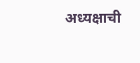अध्यक्षाची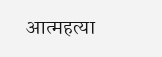आत्महत्या